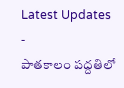Latest Updates
-
పాతకాలం పద్దతిలో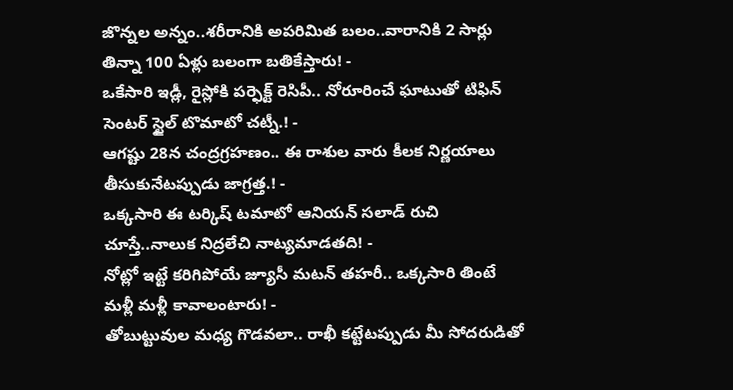జొన్నల అన్నం..శరీరానికి అపరిమిత బలం..వారానికి 2 సార్లు తిన్నా 100 ఏళ్లు బలంగా బతికేస్తారు! -
ఒకేసారి ఇడ్లీ, రైస్లోకి పర్ఫెక్ట్ రెసిపీ.. నోరూరించే ఘాటుతో టిఫిన్ సెంటర్ స్టైల్ టొమాటో చట్నీ.! -
ఆగష్టు 28న చంద్రగ్రహణం.. ఈ రాశుల వారు కీలక నిర్ణయాలు తీసుకునేటప్పుడు జాగ్రత్త.! -
ఒక్కసారి ఈ టర్కిష్ టమాటో ఆనియన్ సలాడ్ రుచి చూస్తే..నాలుక నిద్రలేచి నాట్యమాడతది! -
నోట్లో ఇట్టే కరిగిపోయే జ్యూసీ మటన్ తహరీ.. ఒక్కసారి తింటే మళ్లీ మళ్లీ కావాలంటారు! -
తోబుట్టువుల మధ్య గొడవలా.. రాఖీ కట్టేటప్పుడు మీ సోదరుడితో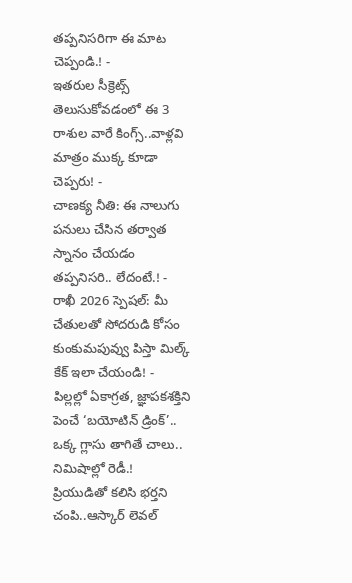తప్పనిసరిగా ఈ మాట చెప్పండి.! -
ఇతరుల సీక్రెట్స్ తెలుసుకోవడంలో ఈ 3 రాశుల వారే కింగ్స్..వాళ్లవి మాత్రం ముక్క కూడా చెప్పరు! -
చాణక్య నీతి: ఈ నాలుగు పనులు చేసిన తర్వాత స్నానం చేయడం తప్పనిసరి.. లేదంటే.! -
రాఖీ 2026 స్పెషల్: మీ చేతులతో సోదరుడి కోసం కుంకుమపువ్వు పిస్తా మిల్క్ కేక్ ఇలా చేయండి! -
పిల్లల్లో ఏకాగ్రత, జ్ఞాపకశక్తిని పెంచే ‘బయోటిన్ డ్రింక్’.. ఒక్క గ్లాసు తాగితే చాలు.. నిమిషాల్లో రెడీ.!
ప్రియుడితో కలిసి భర్తని చంపి..ఆస్కార్ లెవల్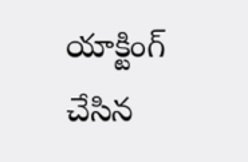యాక్టింగ్ చేసిన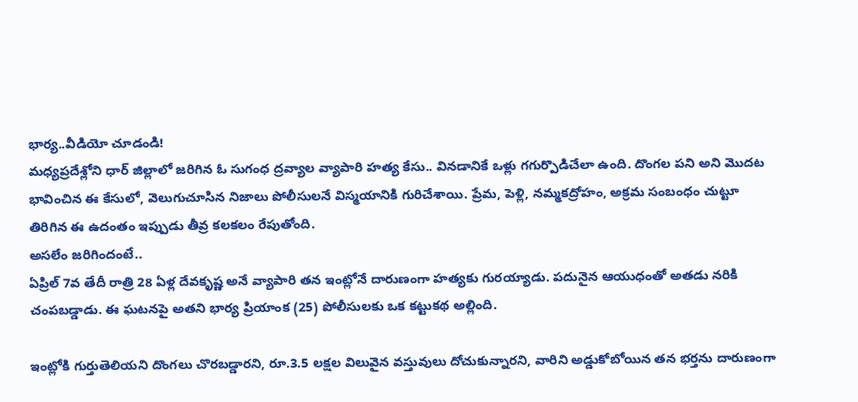భార్య..వీడియో చూడండి!
మధ్యప్రదేశ్లోని ధార్ జిల్లాలో జరిగిన ఓ సుగంధ ద్రవ్యాల వ్యాపారి హత్య కేసు.. వినడానికే ఒళ్లు గగుర్పొడిచేలా ఉంది. దొంగల పని అని మొదట భావించిన ఈ కేసులో, వెలుగుచూసిన నిజాలు పోలీసులనే విస్మయానికి గురిచేశాయి. ప్రేమ, పెళ్లి, నమ్మకద్రోహం, అక్రమ సంబంధం చుట్టూ తిరిగిన ఈ ఉదంతం ఇప్పుడు తీవ్ర కలకలం రేపుతోంది.
అసలేం జరిగిందంటే..
ఏప్రిల్ 7వ తేదీ రాత్రి 28 ఏళ్ల దేవకృష్ణ అనే వ్యాపారి తన ఇంట్లోనే దారుణంగా హత్యకు గురయ్యాడు. పదునైన ఆయుధంతో అతడు నరికి చంపబడ్డాడు. ఈ ఘటనపై అతని భార్య ప్రియాంక (25) పోలీసులకు ఒక కట్టుకథ అల్లింది.

ఇంట్లోకి గుర్తుతెలియని దొంగలు చొరబడ్డారని, రూ.3.5 లక్షల విలువైన వస్తువులు దోచుకున్నారని, వారిని అడ్డుకోబోయిన తన భర్తను దారుణంగా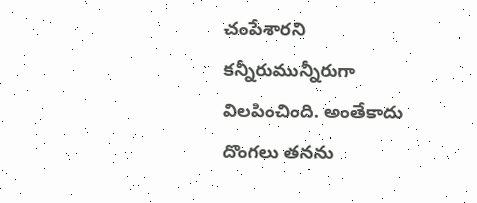చంపేశారని కన్నీరుమున్నీరుగా విలపించింది. అంతేకాదు దొంగలు తనను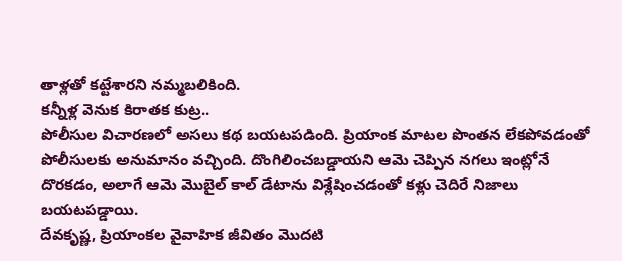తాళ్లతో కట్టేశారని నమ్మబలికింది.
కన్నీళ్ల వెనుక కిరాతక కుట్ర..
పోలీసుల విచారణలో అసలు కథ బయటపడింది. ప్రియాంక మాటల పొంతన లేకపోవడంతో పోలీసులకు అనుమానం వచ్చింది. దొంగిలించబడ్డాయని ఆమె చెప్పిన నగలు ఇంట్లోనే దొరకడం, అలాగే ఆమె మొబైల్ కాల్ డేటాను విశ్లేషించడంతో కళ్లు చెదిరే నిజాలు బయటపడ్డాయి.
దేవకృష్ణ, ప్రియాంకల వైవాహిక జీవితం మొదటి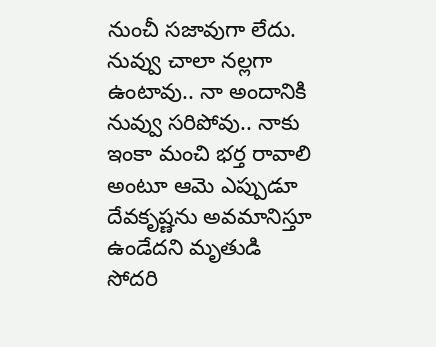నుంచీ సజావుగా లేదు. నువ్వు చాలా నల్లగా ఉంటావు.. నా అందానికి నువ్వు సరిపోవు.. నాకు ఇంకా మంచి భర్త రావాలి అంటూ ఆమె ఎప్పుడూ దేవకృష్ణను అవమానిస్తూ ఉండేదని మృతుడి సోదరి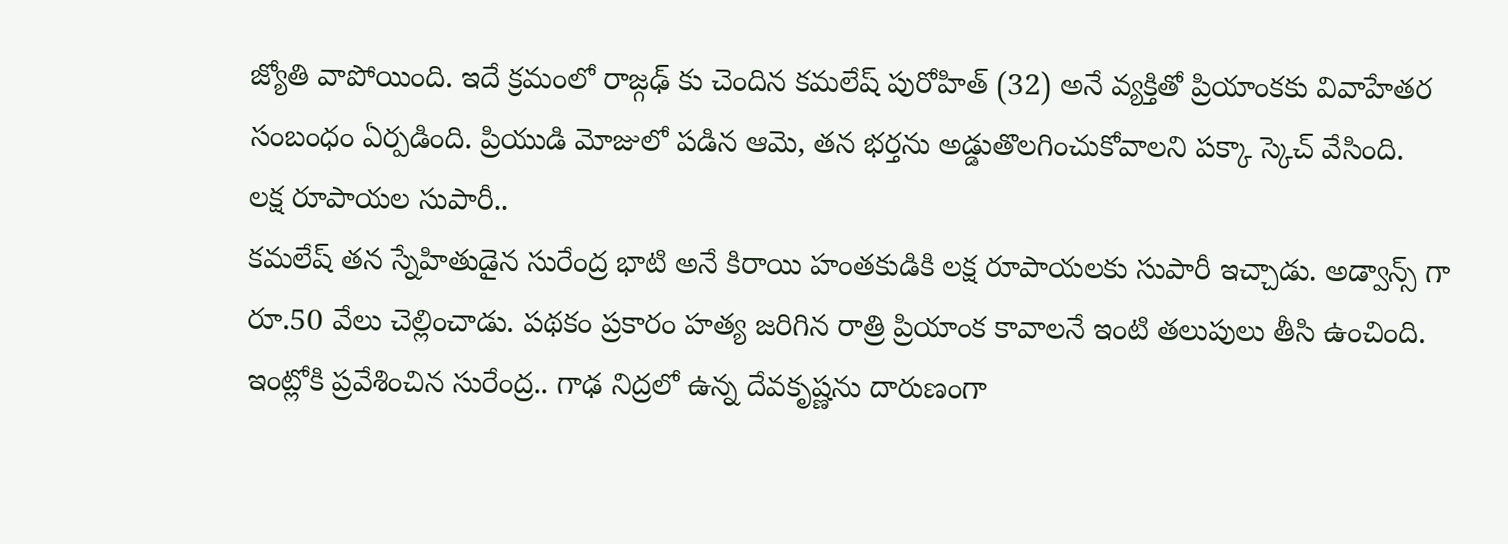జ్యోతి వాపోయింది. ఇదే క్రమంలో రాజ్గఢ్ కు చెందిన కమలేష్ పురోహిత్ (32) అనే వ్యక్తితో ప్రియాంకకు వివాహేతర సంబంధం ఏర్పడింది. ప్రియుడి మోజులో పడిన ఆమె, తన భర్తను అడ్డుతొలగించుకోవాలని పక్కా స్కెచ్ వేసింది.
లక్ష రూపాయల సుపారీ..
కమలేష్ తన స్నేహితుడైన సురేంద్ర భాటి అనే కిరాయి హంతకుడికి లక్ష రూపాయలకు సుపారీ ఇచ్చాడు. అడ్వాన్స్ గా రూ.50 వేలు చెల్లించాడు. పథకం ప్రకారం హత్య జరిగిన రాత్రి ప్రియాంక కావాలనే ఇంటి తలుపులు తీసి ఉంచింది. ఇంట్లోకి ప్రవేశించిన సురేంద్ర.. గాఢ నిద్రలో ఉన్న దేవకృష్ణను దారుణంగా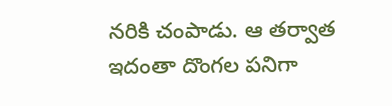నరికి చంపాడు. ఆ తర్వాత ఇదంతా దొంగల పనిగా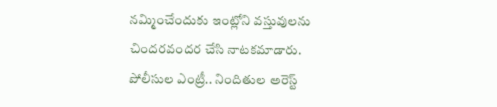నమ్మించేందుకు ఇంట్లోని వస్తువులను చిందరవందర చేసి నాటకమాడారు.
పోలీసుల ఎంట్రీ.. నిందితుల అరెస్ట్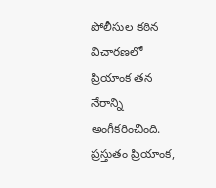పోలీసుల కఠిన విచారణలో ప్రియాంక తన నేరాన్ని అంగీకరించింది. ప్రస్తుతం ప్రియాంక,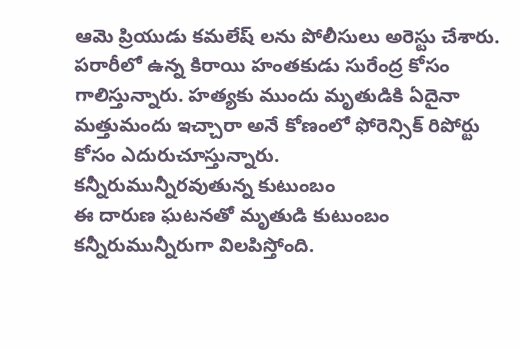ఆమె ప్రియుడు కమలేష్ లను పోలీసులు అరెస్టు చేశారు. పరారీలో ఉన్న కిరాయి హంతకుడు సురేంద్ర కోసం గాలిస్తున్నారు. హత్యకు ముందు మృతుడికి ఏదైనా మత్తుమందు ఇచ్చారా అనే కోణంలో ఫోరెన్సిక్ రిపోర్టు కోసం ఎదురుచూస్తున్నారు.
కన్నీరుమున్నీరవుతున్న కుటుంబం
ఈ దారుణ ఘటనతో మృతుడి కుటుంబం కన్నీరుమున్నీరుగా విలపిస్తోంది.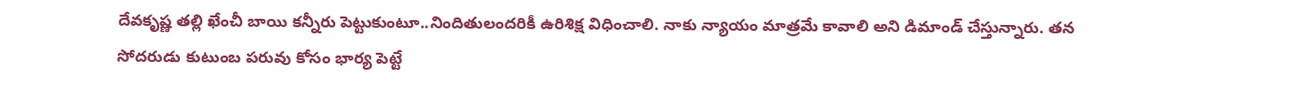దేవకృష్ణ తల్లి ఖేంచీ బాయి కన్నీరు పెట్టుకుంటూ..నిందితులందరికీ ఉరిశిక్ష విధించాలి. నాకు న్యాయం మాత్రమే కావాలి అని డిమాండ్ చేస్తున్నారు. తన సోదరుడు కుటుంబ పరువు కోసం భార్య పెట్టే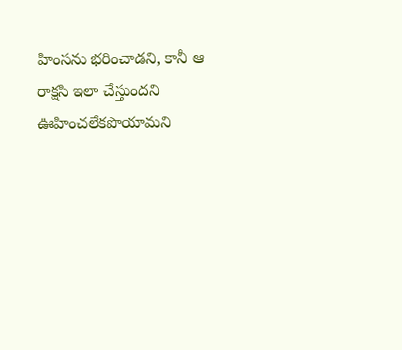హింసను భరించాడని, కానీ ఆ రాక్షసి ఇలా చేస్తుందని ఊహించలేకపొయామని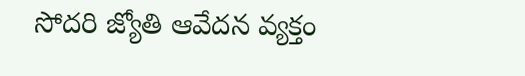సోదరి జ్యోతి ఆవేదన వ్యక్తం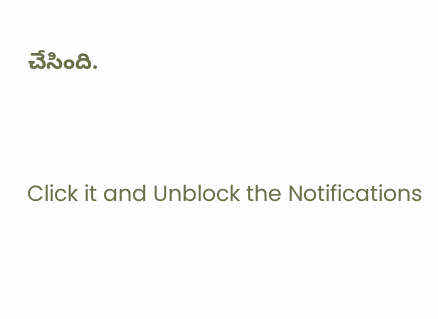చేసింది.



Click it and Unblock the Notifications